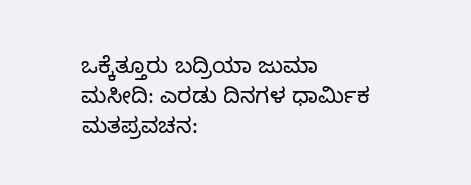ಒಕ್ಕೆತ್ತೂರು ಬದ್ರಿಯಾ ಜುಮಾ ಮಸೀದಿ: ಎರಡು ದಿನಗಳ ಧಾರ್ಮಿಕ ಮತಪ್ರವಚನ: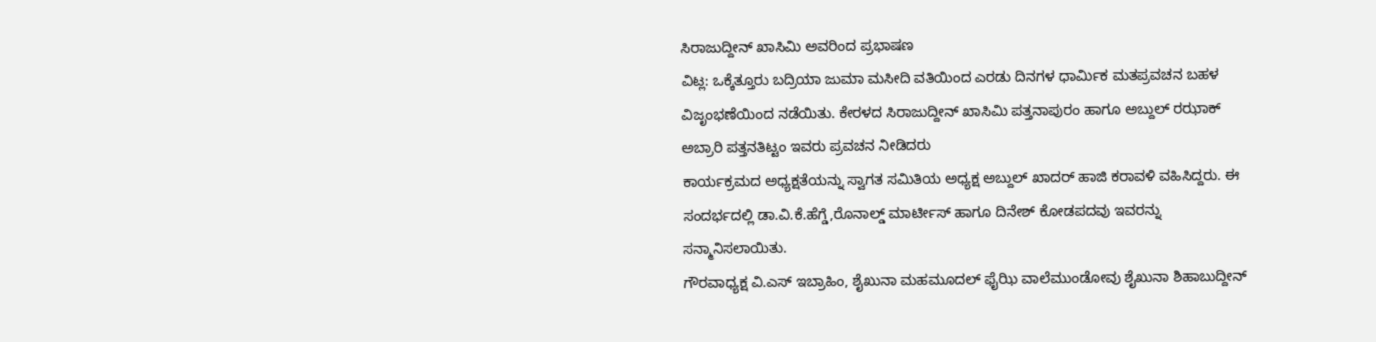ಸಿರಾಜುದ್ದೀನ್ ಖಾಸಿಮಿ ಅವರಿಂದ ಪ್ರಭಾಷಣ
ವಿಟ್ಲ: ಒಕ್ಕೆತ್ತೂರು ಬದ್ರಿಯಾ ಜುಮಾ ಮಸೀದಿ ವತಿಯಿಂದ ಎರಡು ದಿನಗಳ ಧಾರ್ಮಿಕ ಮತಪ್ರವಚನ ಬಹಳ ವಿಜೃಂಭಣೆಯಿಂದ ನಡೆಯಿತು. ಕೇರಳದ ಸಿರಾಜುದ್ದೀನ್ ಖಾಸಿಮಿ ಪತ್ತನಾಪುರಂ ಹಾಗೂ ಅಬ್ದುಲ್ ರಝಾಕ್ ಅಬ್ರಾರಿ ಪತ್ತನತಿಟ್ಟಂ ಇವರು ಪ್ರವಚನ ನೀಡಿದರು
ಕಾರ್ಯಕ್ರಮದ ಅಧ್ಯಕ್ಷತೆಯನ್ನು ಸ್ವಾಗತ ಸಮಿತಿಯ ಅಧ್ಯಕ್ಷ ಅಬ್ದುಲ್ ಖಾದರ್ ಹಾಜಿ ಕರಾವಳಿ ವಹಿಸಿದ್ದರು. ಈ ಸಂದರ್ಭದಲ್ಲಿ ಡಾ.ವಿ.ಕೆ.ಹೆಗ್ಡೆ,ರೊನಾಲ್ಡ್ ಮಾರ್ಟೀಸ್ ಹಾಗೂ ದಿನೇಶ್ ಕೋಡಪದವು ಇವರನ್ನು ಸನ್ಮಾನಿಸಲಾಯಿತು.
ಗೌರವಾಧ್ಯಕ್ಷ ವಿ.ಎಸ್ ಇಬ್ರಾಹಿಂ, ಶೈಖುನಾ ಮಹಮೂದಲ್ ಫೈಝಿ ವಾಲೆಮುಂಡೋವು ಶೈಖುನಾ ಶಿಹಾಬುದ್ದೀನ್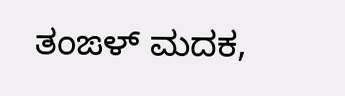ತಂಙಳ್ ಮದಕ,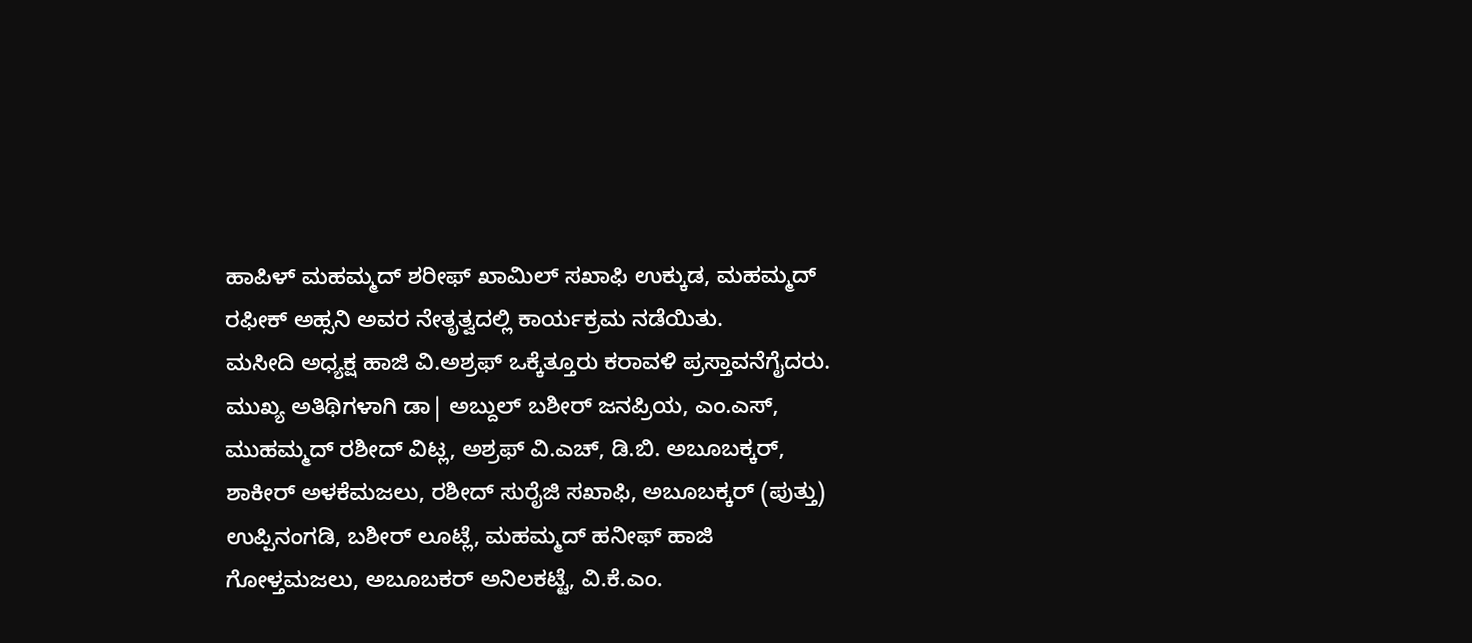ಹಾಪಿಳ್ ಮಹಮ್ಮದ್ ಶರೀಫ್ ಖಾಮಿಲ್ ಸಖಾಫಿ ಉಕ್ಕುಡ, ಮಹಮ್ಮದ್ ರಫೀಕ್ ಅಹ್ಸನಿ ಅವರ ನೇತೃತ್ವದಲ್ಲಿ ಕಾರ್ಯಕ್ರಮ ನಡೆಯಿತು.
ಮಸೀದಿ ಅಧ್ಯಕ್ಷ ಹಾಜಿ ವಿ.ಅಶ್ರಫ್ ಒಕ್ಕೆತ್ತೂರು ಕರಾವಳಿ ಪ್ರಸ್ತಾವನೆಗೈದರು. ಮುಖ್ಯ ಅತಿಥಿಗಳಾಗಿ ಡಾ| ಅಬ್ದುಲ್ ಬಶೀರ್ ಜನಪ್ರಿಯ, ಎಂ.ಎಸ್, ಮುಹಮ್ಮದ್ ರಶೀದ್ ವಿಟ್ಲ, ಅಶ್ರಫ್ ವಿ.ಎಚ್, ಡಿ.ಬಿ. ಅಬೂಬಕ್ಕರ್, ಶಾಕೀರ್ ಅಳಕೆಮಜಲು, ರಶೀದ್ ಸುರೈಜಿ ಸಖಾಫಿ, ಅಬೂಬಕ್ಕರ್ (ಪುತ್ತು) ಉಪ್ಪಿನಂಗಡಿ, ಬಶೀರ್ ಲೂಟ್ಲೆ, ಮಹಮ್ಮದ್ ಹನೀಫ್ ಹಾಜಿ ಗೋಳ್ತಮಜಲು, ಅಬೂಬಕರ್ ಅನಿಲಕಟ್ಟೆ, ವಿ.ಕೆ.ಎಂ.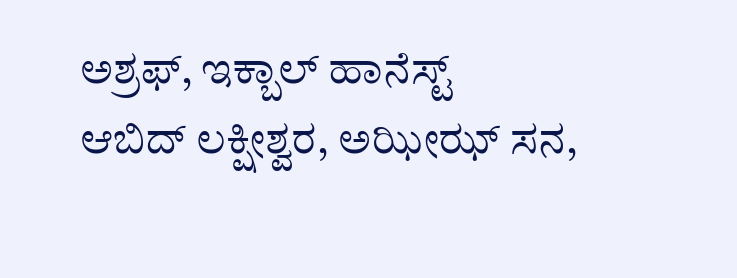ಅಶ್ರಫ್, ಇಕ್ಬಾಲ್ ಹಾನೆಸ್ಟ್
ಆಬಿದ್ ಲಕ್ಷೀಶ್ವರ, ಅಝೀಝ್ ಸನ,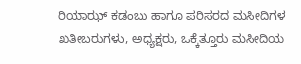ರಿಯಾಝ್ ಕಡಂಬು ಹಾಗೂ ಪರಿಸರದ ಮಸೀದಿಗಳ ಖತೀಬರುಗಳು, ಅಧ್ಯಕ್ಷರು, ಒಕ್ಕೆತ್ತೂರು ಮಸೀದಿಯ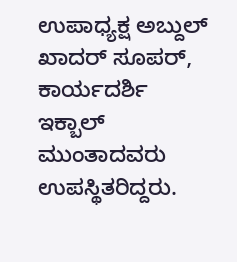ಉಪಾಧ್ಯಕ್ಷ ಅಬ್ದುಲ್ ಖಾದರ್ ಸೂಪರ್, ಕಾರ್ಯದರ್ಶಿ ಇಕ್ಬಾಲ್ ಮುಂತಾದವರು ಉಪಸ್ಥಿತರಿದ್ದರು.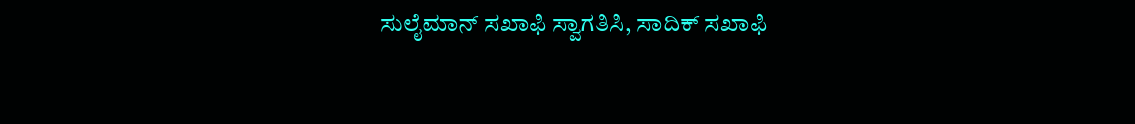ಸುಲೈಮಾನ್ ಸಖಾಫಿ ಸ್ವಾಗತಿಸಿ, ಸಾದಿಕ್ ಸಖಾಫಿ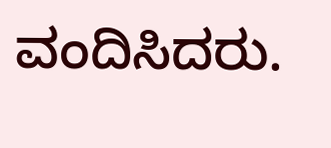ವಂದಿಸಿದರು.